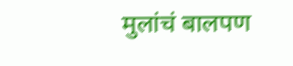मुलांचं बालपण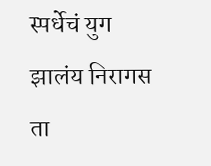स्पर्धेचं युग झालंय निरागस ता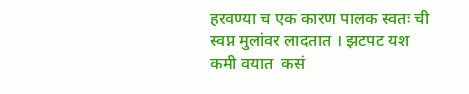हरवण्या च एक कारण पालक स्वतः ची स्वप्न मुलांवर लादतात । झटपट यश कमी वयात  कसं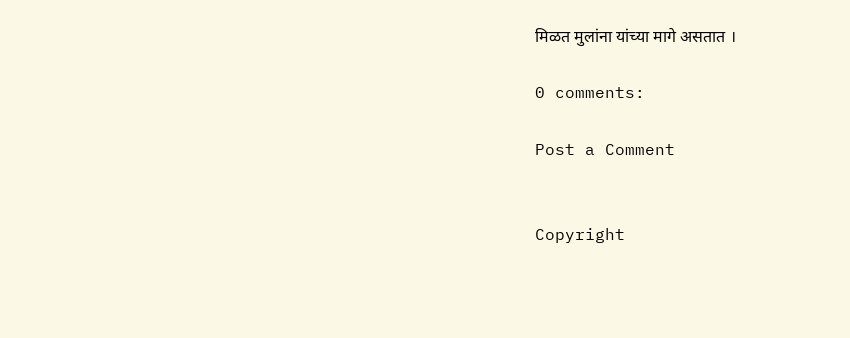मिळत मुलांना यांच्या मागे असतात ।

0 comments:

Post a Comment


Copyright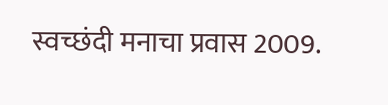स्वच्छंदी मनाचा प्रवास 2009.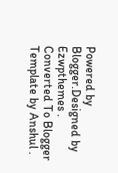Powered by Blogger.Designed by Ezwpthemes .
Converted To Blogger Template by Anshul .